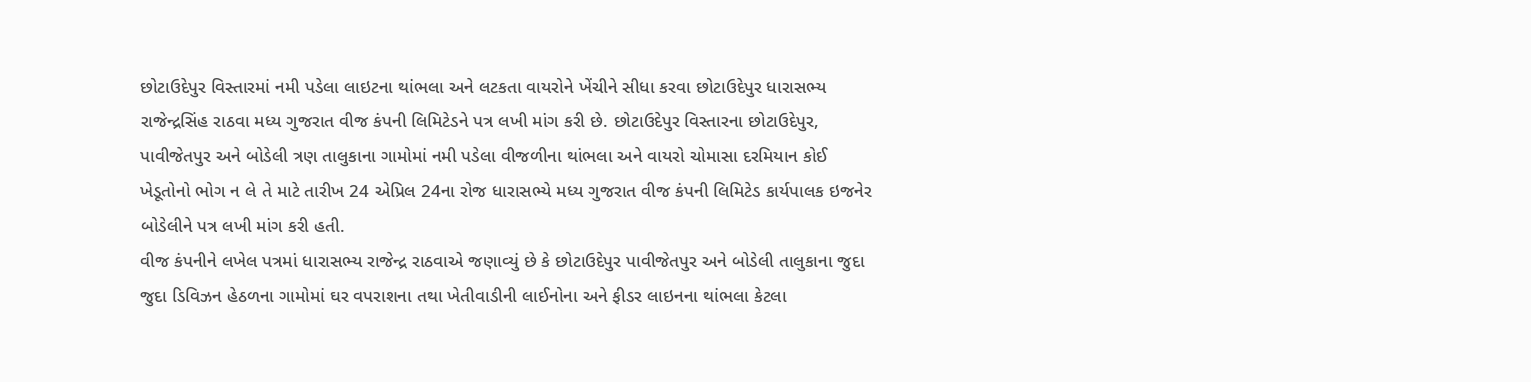છોટાઉદેપુર વિસ્તારમાં નમી પડેલા લાઇટના થાંભલા અને લટકતા વાયરોને ખેંચીને સીધા કરવા છોટાઉદેપુર ધારાસભ્ય રાજેન્દ્રસિંહ રાઠવા મધ્ય ગુજરાત વીજ કંપની લિમિટેડને પત્ર લખી માંગ કરી છે. છોટાઉદેપુર વિસ્તારના છોટાઉદેપુર, પાવીજેતપુર અને બોડેલી ત્રણ તાલુકાના ગામોમાં નમી પડેલા વીજળીના થાંભલા અને વાયરો ચોમાસા દરમિયાન કોઈ ખેડૂતોનો ભોગ ન લે તે માટે તારીખ 24 એપ્રિલ 24ના રોજ ધારાસભ્યે મધ્ય ગુજરાત વીજ કંપની લિમિટેડ કાર્યપાલક ઇજનેર બોડેલીને પત્ર લખી માંગ કરી હતી.
વીજ કંપનીને લખેલ પત્રમાં ધારાસભ્ય રાજેન્દ્ર રાઠવાએ જણાવ્યું છે કે છોટાઉદેપુર પાવીજેતપુર અને બોડેલી તાલુકાના જુદા જુદા ડિવિઝન હેઠળના ગામોમાં ઘર વપરાશના તથા ખેતીવાડીની લાઈનોના અને ફીડર લાઇનના થાંભલા કેટલા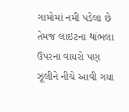ગામોમાં નમી પડેલા છે તેમજ લાઇટના થાંભલા ઉપરના વાયરો પણ ઝૂલીને નીચે આવી ગયા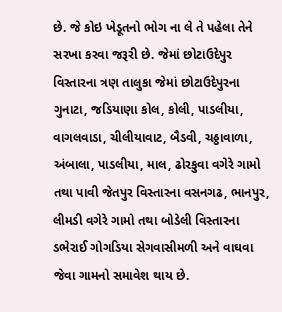છે. જે કોઇ ખેડૂતનો ભોગ ના લે તે પહેલા તેને સરખા કરવા જરૂરી છે. જેમાં છોટાઉદેપુર વિસ્તારના ત્રણ તાલુકા જેમાં છોટાઉદેપુરના ગુનાટા, જડિયાણા કોલ, કોલી, પાડલીયા, વાગલવાડા, ચીલીયાવાટ, બૈડવી, ચઠ્ઠાવાળા, અંબાલા, પાડલીયા, માલ, ઢોરકુવા વગેરે ગામો તથા પાવી જેતપુર વિસ્તારના વસનગઢ, ભાનપુર, લીમડી વગેરે ગામો તથા બોડેલી વિસ્તારના ડભેરાઈ ગોગડિયા સેગવાસીમળી અને વાઘવા જેવા ગામનો સમાવેશ થાય છે.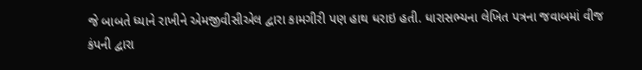જે બાબતે ધ્યાને રાખીને એમજીવીસીએલ દ્વારા કામગીરી પણ હાથ ધરાઇ હતી. ધારાસભ્યના લેખિત પત્રના જવાબમાં વીજ કંપની દ્વારા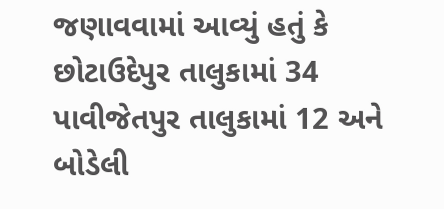જણાવવામાં આવ્યું હતું કે છોટાઉદેપુર તાલુકામાં 34 પાવીજેતપુર તાલુકામાં 12 અને બોડેલી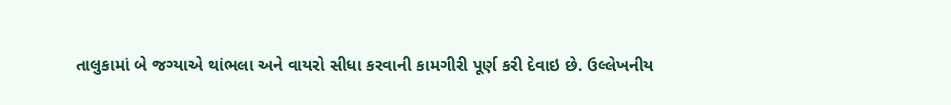તાલુકામાં બે જગ્યાએ થાંભલા અને વાયરો સીધા કરવાની કામગીરી પૂર્ણ કરી દેવાઇ છે. ઉલ્લેખનીય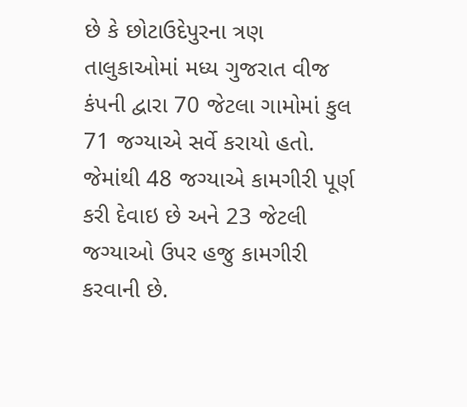છે કે છોટાઉદેપુરના ત્રણ તાલુકાઓમાં મધ્ય ગુજરાત વીજ કંપની દ્વારા 70 જેટલા ગામોમાં કુલ 71 જગ્યાએ સર્વે કરાયો હતો. જેમાંથી 48 જગ્યાએ કામગીરી પૂર્ણ કરી દેવાઇ છે અને 23 જેટલી જગ્યાઓ ઉપર હજુ કામગીરી કરવાની છે.